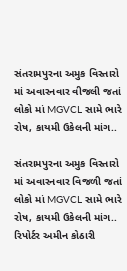સંતરામપુરના અમુક વિસ્તારો માં અવારનવાર વીજલી જતાં લોકો માં MGVCL સામે ભારે રોષ, કાયમી ઉકેલની માંગ..

સંતરામપુરના અમુક વિસ્તારો માં અવારનવાર વિજળી જતાં લોકો માં MGVCL સામે ભારે રોષ, કાયમી ઉકેલની માંગ..
રિપોર્ટર અમીન કોઠારી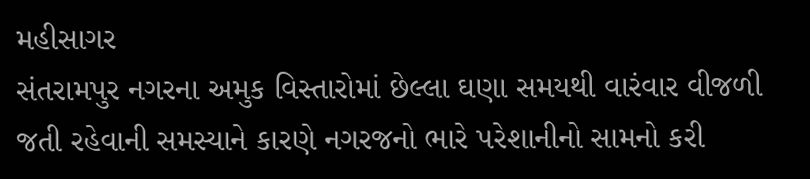મહીસાગર
સંતરામપુર નગરના અમુક વિસ્તારોમાં છેલ્લા ઘણા સમયથી વારંવાર વીજળી જતી રહેવાની સમસ્યાને કારણે નગરજનો ભારે પરેશાનીનો સામનો કરી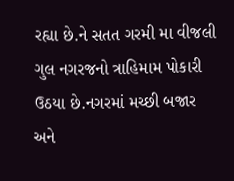રહ્યા છે.ને સતત ગરમી મા વીજલી ગુલ નગરજનો ત્રાહિમામ પોકારી ઉઠયા છે.નગરમાં મચ્છી બજાર અને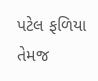પટેલ ફળિયા તેમજ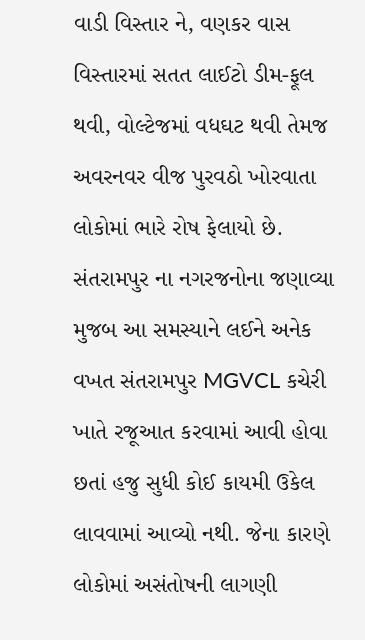વાડી વિસ્તાર ને, વણકર વાસ વિસ્તારમાં સતત લાઈટો ડીમ-ફૂલ થવી, વોલ્ટેજમાં વધઘટ થવી તેમજ અવરનવર વીજ પુરવઠો ખોરવાતા લોકોમાં ભારે રોષ ફેલાયો છે.
સંતરામપુર ના નગરજનોના જણાવ્યા મુજબ આ સમસ્યાને લઈને અનેક વખત સંતરામપુર MGVCL કચેરી ખાતે રજૂઆત કરવામાં આવી હોવા છતાં હજુ સુધી કોઈ કાયમી ઉકેલ લાવવામાં આવ્યો નથી. જેના કારણે લોકોમાં અસંતોષની લાગણી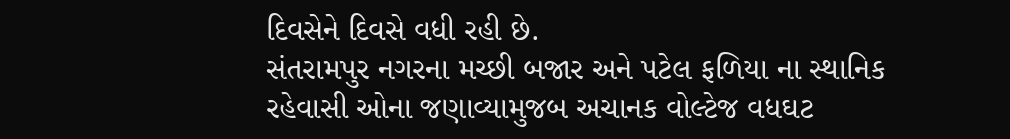દિવસેને દિવસે વધી રહી છે.
સંતરામપુર નગરના મચ્છી બજાર અને પટેલ ફળિયા ના સ્થાનિક રહેવાસી ઓના જણાવ્યામુજબ અચાનક વોલ્ટેજ વધઘટ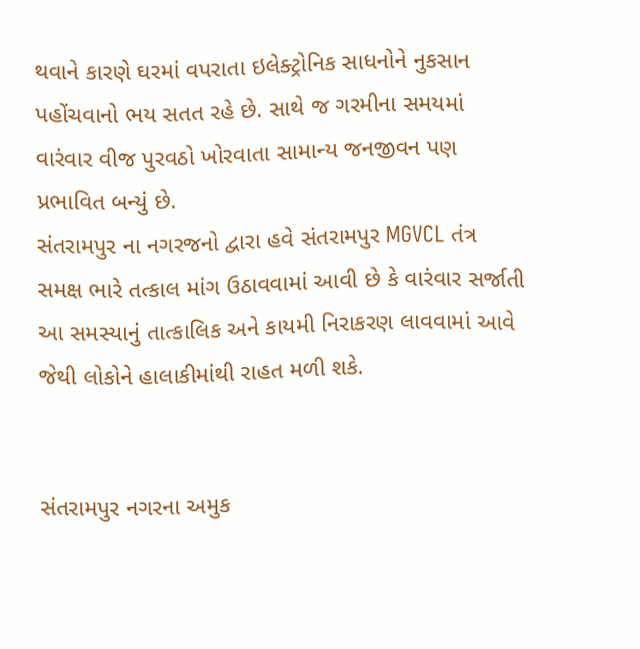થવાને કારણે ઘરમાં વપરાતા ઇલેક્ટ્રોનિક સાધનોને નુકસાન પહોંચવાનો ભય સતત રહે છે. સાથે જ ગરમીના સમયમાં વારંવાર વીજ પુરવઠો ખોરવાતા સામાન્ય જનજીવન પણ પ્રભાવિત બન્યું છે.
સંતરામપુર ના નગરજનો દ્વારા હવે સંતરામપુર MGVCL તંત્ર સમક્ષ ભારે તત્કાલ માંગ ઉઠાવવામાં આવી છે કે વારંવાર સર્જાતી આ સમસ્યાનું તાત્કાલિક અને કાયમી નિરાકરણ લાવવામાં આવે જેથી લોકોને હાલાકીમાંથી રાહત મળી શકે.


સંતરામપુર નગરના અમુક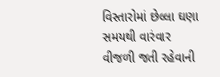વિસ્તારોમાં છેલ્લા ઘણા સમયથી વારંવાર વીજળી જતી રહેવાની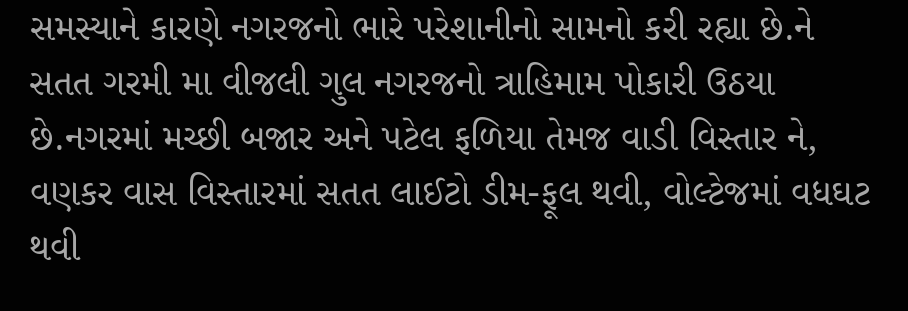સમસ્યાને કારણે નગરજનો ભારે પરેશાનીનો સામનો કરી રહ્યા છે.ને સતત ગરમી મા વીજલી ગુલ નગરજનો ત્રાહિમામ પોકારી ઉઠયા છે.નગરમાં મચ્છી બજાર અને પટેલ ફળિયા તેમજ વાડી વિસ્તાર ને, વણકર વાસ વિસ્તારમાં સતત લાઈટો ડીમ-ફૂલ થવી, વોલ્ટેજમાં વધઘટ થવી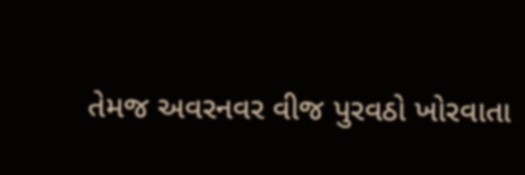તેમજ અવરનવર વીજ પુરવઠો ખોરવાતા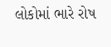લોકોમાં ભારે રોષ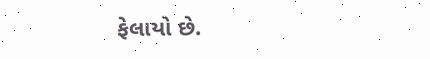ફેલાયો છે.